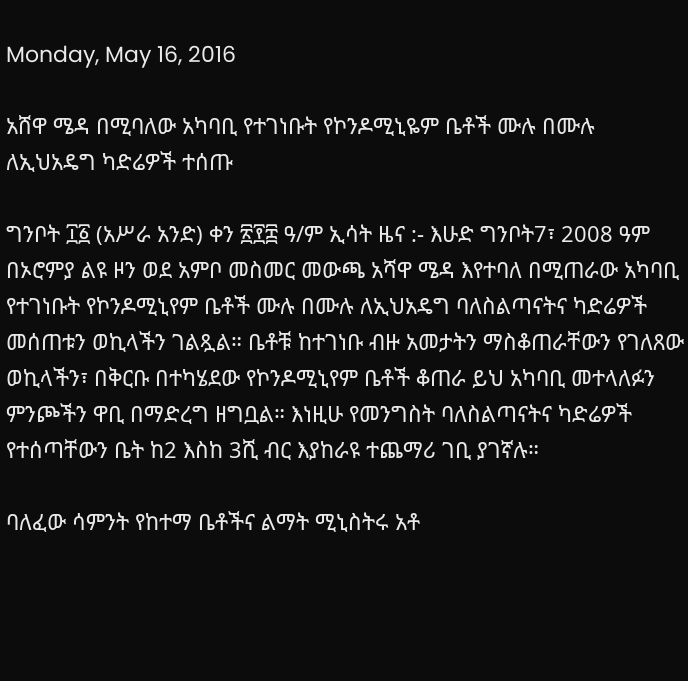Monday, May 16, 2016

አሸዋ ሜዳ በሚባለው አካባቢ የተገነቡት የኮንዶሚኒዬም ቤቶች ሙሉ በሙሉ ለኢህአዴግ ካድሬዎች ተሰጡ

ግንቦት ፲፩ (አሥራ አንድ) ቀን ፳፻፰ ዓ/ም ኢሳት ዜና :- እሁድ ግንቦት7፣ 2008 ዓም በኦሮምያ ልዩ ዞን ወደ አምቦ መስመር መውጫ አሻዋ ሜዳ እየተባለ በሚጠራው አካባቢ የተገነቡት የኮንዶሚኒየም ቤቶች ሙሉ በሙሉ ለኢህአዴግ ባለስልጣናትና ካድሬዎች መሰጠቱን ወኪላችን ገልጿል። ቤቶቹ ከተገነቡ ብዙ አመታትን ማስቆጠራቸውን የገለጸው ወኪላችን፣ በቅርቡ በተካሄደው የኮንዶሚኒየም ቤቶች ቆጠራ ይህ አካባቢ መተላለፉን ምንጮችን ዋቢ በማድረግ ዘግቧል። እነዚሁ የመንግስት ባለስልጣናትና ካድሬዎች የተሰጣቸውን ቤት ከ2 እስከ 3ሺ ብር እያከራዩ ተጨማሪ ገቢ ያገኛሉ።

ባለፈው ሳምንት የከተማ ቤቶችና ልማት ሚኒስትሩ አቶ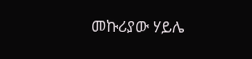መኩሪያው ሃይሌ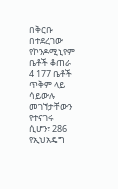በቅርቡ በተደረገው የኮንዶሚኒየም ቤቶች ቆጠራ 4 177 ቤቶች ጥቅም ላይ ሳይውሉ መገኘታቸውን የተናገሩ ሲሆን፣ 286 የኢህአዴግ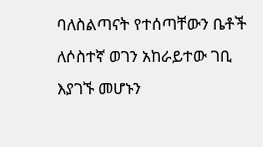ባለስልጣናት የተሰጣቸውን ቤቶች ለሶስተኛ ወገን አከራይተው ገቢ እያገኙ መሆኑን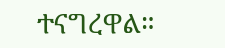ተናግረዋል።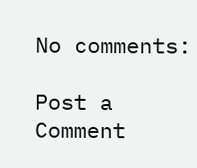No comments:

Post a Comment